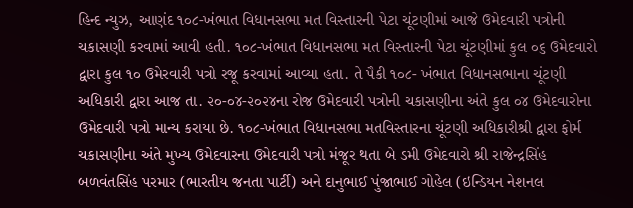હિન્દ ન્યુઝ, આણંદ ૧૦૮-ખંભાત વિધાનસભા મત વિસ્તારની પેટા ચૂંટણીમાં આજે ઉમેદવારી પત્રોની ચકાસણી કરવામાં આવી હતી. ૧૦૮-ખંભાત વિધાનસભા મત વિસ્તારની પેટા ચૂંટણીમાં કુલ ૦૬ ઉમેદવારો દ્વારા કુલ ૧૦ ઉમેરવારી પત્રો રજૂ કરવામાં આવ્યા હતા. તે પૈકી ૧૦૮- ખંભાત વિધાનસભાના ચૂંટણી અધિકારી દ્વારા આજ તા. ૨૦-૦૪-૨૦૨૪ના રોજ ઉમેદવારી પત્રોની ચકાસણીના અંતે કુલ ૦૪ ઉમેદવારોના ઉમેદવારી પત્રો માન્ય કરાયા છે. ૧૦૮-ખંભાત વિધાનસભા મતવિસ્તારના ચૂંટણી અધિકારીશ્રી દ્વારા ફોર્મ ચકાસણીના અંતે મુખ્ય ઉમેદવારના ઉમેદવારી પત્રો મંજૂર થતા બે ડમી ઉમેદવારો શ્રી રાજેન્દ્રસિંહ બળવંતસિંહ પરમાર (ભારતીય જનતા પાર્ટી) અને દાનુભાઈ પુંજાભાઈ ગોહેલ (ઇન્ડિયન નેશનલ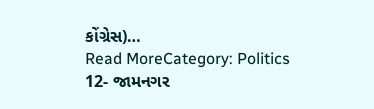કોંગ્રેસ)…
Read MoreCategory: Politics
12- જામનગર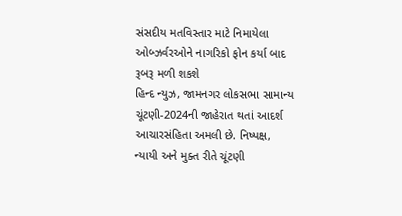સંસદીય મતવિસ્તાર માટે નિમાયેલા ઓબ્ઝર્વરઓને નાગરિકો ફોન કર્યા બાદ રૂબરૂ મળી શકશે
હિન્દ ન્યુઝ, જામનગર લોકસભા સામાન્ય ચૂંટણી-2024ની જાહેરાત થતાં આદર્શ આચારસંહિતા અમલી છે. નિષ્પક્ષ, ન્યાયી અને મુક્ત રીતે ચૂંટણી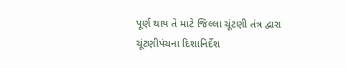પૂર્ણ થાય તે માટે જિલ્લા ચૂંટણી તંત્ર દ્વારા ચૂંટણીપંચના દિશાનિર્દેશ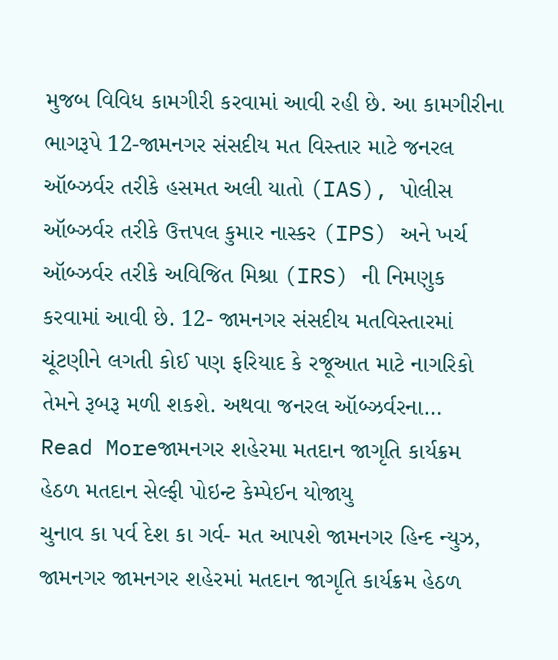મુજબ વિવિધ કામગીરી કરવામાં આવી રહી છે. આ કામગીરીના ભાગરૂપે 12-જામનગર સંસદીય મત વિસ્તાર માટે જનરલ ઑબ્ઝર્વર તરીકે હસમત અલી યાતો (IAS), પોલીસ ઑબ્ઝર્વર તરીકે ઉત્તપલ કુમાર નાસ્કર (IPS) અને ખર્ચ ઑબ્ઝર્વર તરીકે અવિજિત મિશ્રા (IRS) ની નિમણુક કરવામાં આવી છે. 12- જામનગર સંસદીય મતવિસ્તારમાં ચૂંટણીને લગતી કોઈ પણ ફરિયાદ કે રજૂઆત માટે નાગરિકો તેમને રૂબરૂ મળી શકશે. અથવા જનરલ ઑબ્ઝર્વરના…
Read Moreજામનગર શહેરમા મતદાન જાગૃતિ કાર્યક્રમ હેઠળ મતદાન સેલ્ફી પોઇન્ટ કેમ્પેઈન યોજાયુ
ચુનાવ કા પર્વ દેશ કા ગર્વ- મત આપશે જામનગર હિન્દ ન્યુઝ, જામનગર જામનગર શહેરમાં મતદાન જાગૃતિ કાર્યક્રમ હેઠળ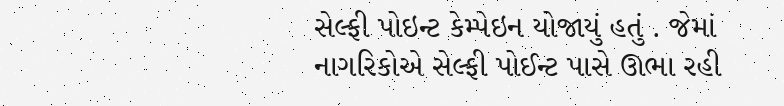સેલ્ફી પોઇન્ટ કેમ્પેઇન યોજાયું હતું . જેમાં નાગરિકોએ સેલ્ફી પોઈન્ટ પાસે ઊભા રહી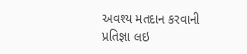અવશ્ય મતદાન કરવાની પ્રતિજ્ઞા લઇ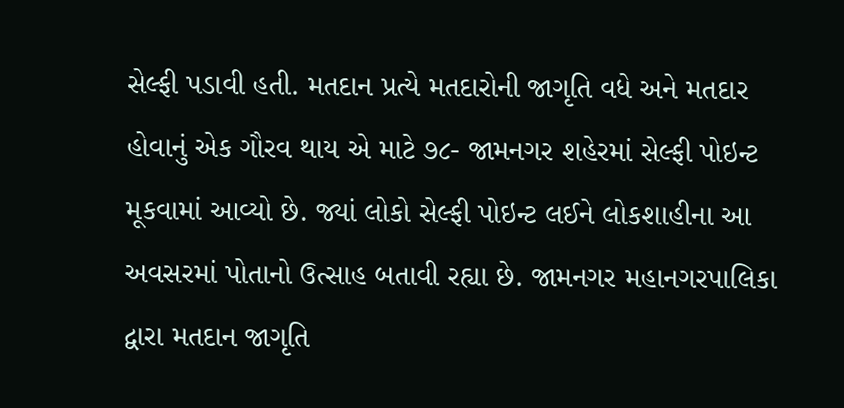સેલ્ફી પડાવી હતી. મતદાન પ્રત્યે મતદારોની જાગૃતિ વધે અને મતદાર હોવાનું એક ગૌરવ થાય એ માટે ૭૮- જામનગર શહેરમાં સેલ્ફી પોઇન્ટ મૂકવામાં આવ્યો છે. જ્યાં લોકો સેલ્ફી પોઇન્ટ લઈને લોકશાહીના આ અવસરમાં પોતાનો ઉત્સાહ બતાવી રહ્યા છે. જામનગર મહાનગરપાલિકા દ્વારા મતદાન જાગૃતિ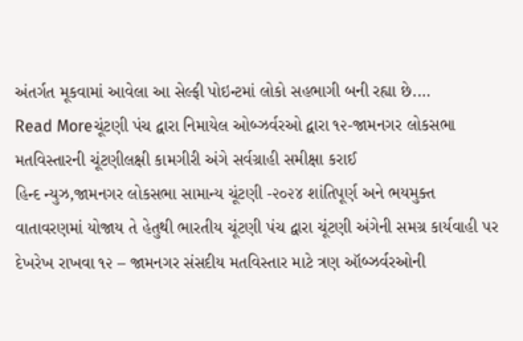અંતર્ગત મૂકવામાં આવેલા આ સેલ્ફી પોઇન્ટમાં લોકો સહભાગી બની રહ્યા છે.…
Read Moreચૂંટણી પંચ દ્વારા નિમાયેલ ઓબ્ઝર્વરઓ દ્વારા ૧૨-જામનગર લોકસભા મતવિસ્તારની ચૂંટણીલક્ષી કામગીરી અંગે સર્વગ્રાહી સમીક્ષા કરાઈ
હિન્દ ન્યુઝ,જામનગર લોકસભા સામાન્ય ચૂંટણી -૨૦૨૪ શાંતિપૂર્ણ અને ભયમુક્ત વાતાવરણમાં યોજાય તે હેતુથી ભારતીય ચૂંટણી પંચ દ્વારા ચૂંટણી અંગેની સમગ્ર કાર્યવાહી પર દેખરેખ રાખવા ૧૨ – જામનગર સંસદીય મતવિસ્તાર માટે ત્રણ ઑબ્ઝર્વરઓની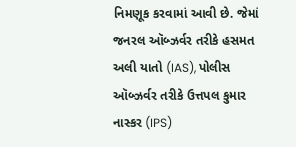નિમણૂક કરવામાં આવી છે. જેમાં જનરલ ઑબ્ઝર્વર તરીકે હસમત અલી યાતો (IAS), પોલીસ ઑબ્ઝર્વર તરીકે ઉત્તપલ કુમાર નાસ્કર (IPS)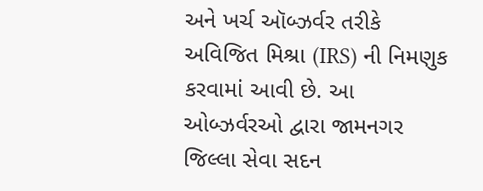અને ખર્ચ ઑબ્ઝર્વર તરીકે અવિજિત મિશ્રા (IRS) ની નિમણુક કરવામાં આવી છે. આ ઓબ્ઝર્વરઓ દ્વારા જામનગર જિલ્લા સેવા સદન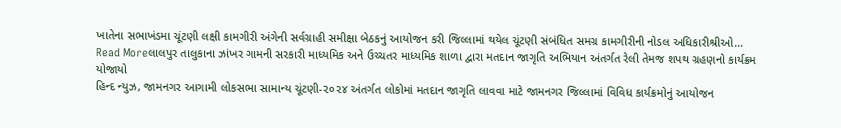ખાતેના સભાખંડમા ચૂંટણી લક્ષી કામગીરી અંગેની સર્વગ્રાહી સમીક્ષા બેઠકનું આયોજન કરી જિલ્લામાં થયેલ ચૂંટણી સંબંધિત સમગ્ર કામગીરીની નોડલ અધિકારીશ્રીઓ…
Read Moreલાલપુર તાલુકાના ઝાંખર ગામની સરકારી માધ્યમિક અને ઉચ્ચતર માધ્યમિક શાળા દ્વારા મતદાન જાગૃતિ અભિયાન અંતર્ગત રેલી તેમજ શપથ ગ્રહણનો કાર્યક્રમ યોજાયો
હિન્દ ન્યુઝ, જામનગર આગામી લોકસભા સામાન્ય ચૂંટણી-૨૦૨૪ અંતર્ગત લોકોમાં મતદાન જાગૃતિ લાવવા માટે જામનગર જિલ્લામાં વિવિધ કાર્યક્રમોનું આયોજન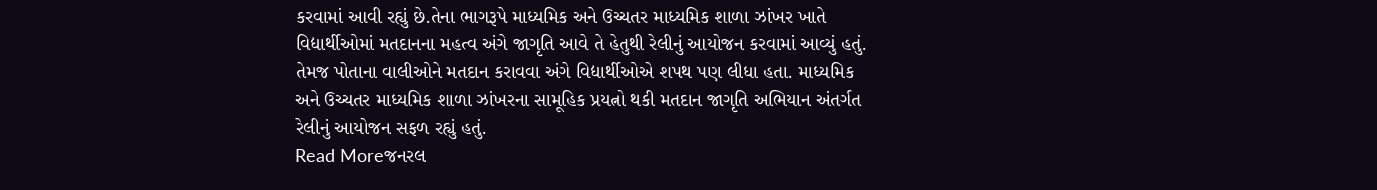કરવામાં આવી રહ્યું છે.તેના ભાગરૂપે માધ્યમિક અને ઉચ્ચતર માધ્યમિક શાળા ઝાંખર ખાતે વિદ્યાર્થીઓમાં મતદાનના મહત્વ અંગે જાગૃતિ આવે તે હેતુથી રેલીનું આયોજન કરવામાં આવ્યું હતું. તેમજ પોતાના વાલીઓને મતદાન કરાવવા અંગે વિદ્યાર્થીઓએ શપથ પણ લીધા હતા. માધ્યમિક અને ઉચ્ચતર માધ્યમિક શાળા ઝાંખરના સામૂહિક પ્રયત્નો થકી મતદાન જાગૃતિ અભિયાન અંતર્ગત રેલીનું આયોજન સફળ રહ્યું હતું.
Read Moreજનરલ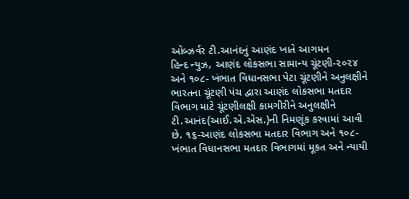ઓબ્ઝર્વર ટી.આનંદનું આણંદ ખાતે આગમન
હિન્દ ન્યુઝ, આણંદ લોકસભા સામાન્ય ચૂંટણી-૨૦૨૪ અને ૧૦૮- ખંભાત વિધાનસભા પેટા ચૂંટણીને અનુલક્ષીને ભારતના ચૂંટણી પંચ દ્વારા આણંદ લોકસભા મતદાર વિભાગ માટે ચૂંટણીલક્ષી કામગીરીને અનુલક્ષીને ટી.આનંદ(આઈ.એ.એસ.)ની નિમણૂંક કરવામાં આવી છે. ૧૬-આણંદ લોકસભા મતદાર વિભાગ અને ૧૦૮-ખંભાત વિધાનસભા મતદાર વિભાગમાં મૂકત અને ન્યાયી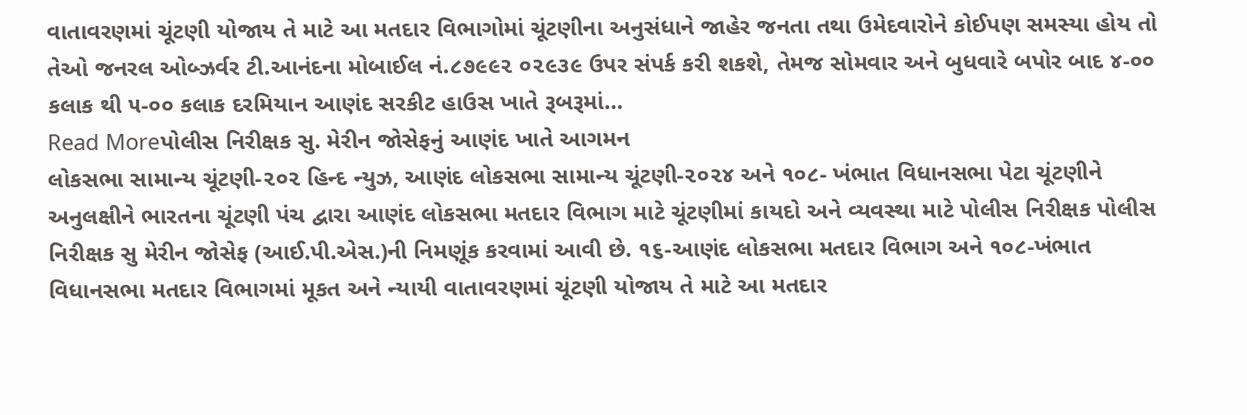વાતાવરણમાં ચૂંટણી યોજાય તે માટે આ મતદાર વિભાગોમાં ચૂંટણીના અનુસંધાને જાહેર જનતા તથા ઉમેદવારોને કોઈપણ સમસ્યા હોય તો તેઓ જનરલ ઓબ્ઝર્વર ટી.આનંદના મોબાઈલ નં.૮૭૯૯૨ ૦૨૯૩૯ ઉપર સંપર્ક કરી શકશે, તેમજ સોમવાર અને બુધવારે બપોર બાદ ૪-૦૦ કલાક થી ૫-૦૦ કલાક દરમિયાન આણંદ સરકીટ હાઉસ ખાતે રૂબરૂમાં…
Read Moreપોલીસ નિરીક્ષક સુ. મેરીન જોસેફનું આણંદ ખાતે આગમન
લોકસભા સામાન્ય ચૂંટણી-૨૦૨ હિન્દ ન્યુઝ, આણંદ લોકસભા સામાન્ય ચૂંટણી-૨૦૨૪ અને ૧૦૮- ખંભાત વિધાનસભા પેટા ચૂંટણીને અનુલક્ષીને ભારતના ચૂંટણી પંચ દ્વારા આણંદ લોકસભા મતદાર વિભાગ માટે ચૂંટણીમાં કાયદો અને વ્યવસ્થા માટે પોલીસ નિરીક્ષક પોલીસ નિરીક્ષક સુ મેરીન જોસેફ (આઈ.પી.એસ.)ની નિમણૂંક કરવામાં આવી છે. ૧૬-આણંદ લોકસભા મતદાર વિભાગ અને ૧૦૮-ખંભાત વિધાનસભા મતદાર વિભાગમાં મૂકત અને ન્યાયી વાતાવરણમાં ચૂંટણી યોજાય તે માટે આ મતદાર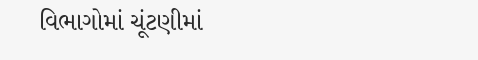વિભાગોમાં ચૂંટણીમાં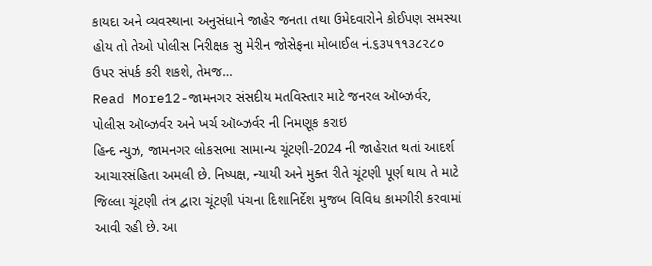કાયદા અને વ્યવસ્થાના અનુસંધાને જાહેર જનતા તથા ઉમેદવારોને કોઈપણ સમસ્યા હોય તો તેઓ પોલીસ નિરીક્ષક સુ મેરીન જોસેફના મોબાઈલ નં.૬૩૫૧૧૩૮૨૮૦ ઉપર સંપર્ક કરી શકશે, તેમજ…
Read More12-જામનગર સંસદીય મતવિસ્તાર માટે જનરલ ઑબ્ઝર્વર, પોલીસ ઑબ્ઝર્વર અને ખર્ચ ઑબ્ઝર્વર ની નિમણૂક કરાઇ
હિન્દ ન્યુઝ, જામનગર લોકસભા સામાન્ય ચૂંટણી-2024 ની જાહેરાત થતાં આદર્શ આચારસંહિતા અમલી છે. નિષ્પક્ષ, ન્યાયી અને મુક્ત રીતે ચૂંટણી પૂર્ણ થાય તે માટે જિલ્લા ચૂંટણી તંત્ર દ્વારા ચૂંટણી પંચના દિશાનિર્દેશ મુજબ વિવિધ કામગીરી કરવામાં આવી રહી છે. આ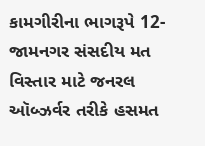કામગીરીના ભાગરૂપે 12-જામનગર સંસદીય મત વિસ્તાર માટે જનરલ ઑબ્ઝર્વર તરીકે હસમત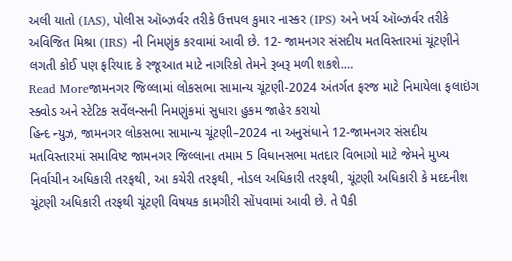અલી યાતો (IAS), પોલીસ ઑબ્ઝર્વર તરીકે ઉત્તપલ કુમાર નાસ્કર (IPS) અને ખર્ચ ઑબ્ઝર્વર તરીકે અવિજિત મિશ્રા (IRS) ની નિમણુંક કરવામાં આવી છે. 12- જામનગર સંસદીય મતવિસ્તારમાં ચૂંટણીને લગતી કોઈ પણ ફરિયાદ કે રજૂઆત માટે નાગરિકો તેમને રૂબરૂ મળી શકશે.…
Read Moreજામનગર જિલ્લામાં લોકસભા સામાન્ય ચૂંટણી-2024 અંતર્ગત ફરજ માટે નિમાયેલા ફલાઇંગ સ્ક્વોડ અને સ્ટેટિક સર્વેલન્સની નિમણુંકમાં સુધારા હુકમ જાહેર કરાયો
હિન્દ ન્યુઝ, જામનગર લોકસભા સામાન્ય ચૂંટણી–2024 ના અનુસંધાને 12-જામનગર સંસદીય મતવિસ્તારમાં સમાવિષ્ટ જામનગર જિલ્લાના તમામ 5 વિધાનસભા મતદાર વિભાગો માટે જેમને મુખ્ય નિર્વાચીન અધિકારી તરફથી, આ કચેરી તરફથી, નોડલ અધિકારી તરફથી, ચૂંટણી અધિકારી કે મદદનીશ ચૂંટણી અધિકારી તરફથી ચૂંટણી વિષયક કામગીરી સોંપવામાં આવી છે. તે પૈકી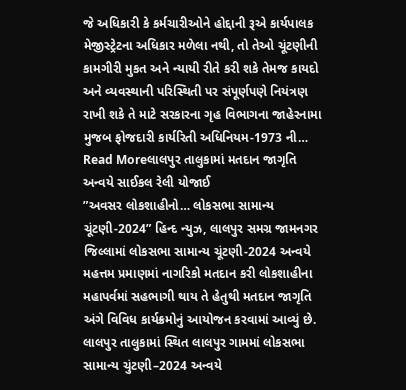જે અધિકારી કે કર્મચારીઓને હોદ્દાની રૂએ કાર્યપાલક મેજીસ્ટ્રેટના અધિકાર મળેલા નથી, તો તેઓ ચૂંટણીની કામગીરી મુકત અને ન્યાયી રીતે કરી શકે તેમજ કાયદો અને વ્યવસ્થાની પરિસ્થિતી પર સંપૂર્ણપણે નિયંત્રણ રાખી શકે તે માટે સરકારના ગૃહ વિભાગના જાહેરનામા મુજબ ફોજદારી કાર્યરિતી અધિનિયમ-1973 ની…
Read Moreલાલપુર તાલુકામાં મતદાન જાગૃતિ અન્વયે સાઈકલ રેલી યોજાઈ
”અવસર લોકશાહીનો… લોકસભા સામાન્ય ચૂંટણી-2024” હિન્દ ન્યુઝ, લાલપુર સમગ્ર જામનગર જિલ્લામાં લોકસભા સામાન્ય ચૂંટણી-2024 અન્વયે મહત્તમ પ્રમાણમાં નાગરિકો મતદાન કરી લોકશાહીના મહાપર્વમાં સહભાગી થાય તે હેતુથી મતદાન જાગૃતિ અંગે વિવિધ કાર્યક્રમોનું આયોજન કરવામાં આવ્યું છે. લાલપુર તાલુકામાં સ્થિત લાલપુર ગામમાં લોકસભા સામાન્ય ચુંટણી–2024 અન્વયે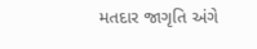મતદાર જાગૃતિ અંગે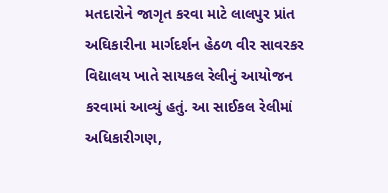મતદારોને જાગૃત કરવા માટે લાલપુર પ્રાંત અઘિકારીના માર્ગદર્શન હેઠળ વીર સાવરકર વિદ્યાલય ખાતે સાયકલ રેલીનું આયોજન કરવામાં આવ્યું હતું. આ સાઈકલ રેલીમાં અધિકારીગણ,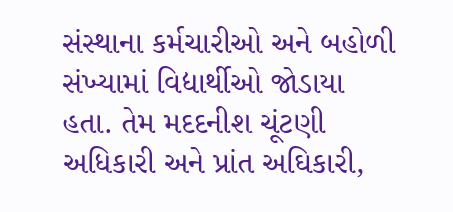સંસ્થાના કર્મચારીઓ અને બહોળી સંખ્યામાં વિદ્યાર્થીઓ જોડાયા હતા. તેમ મદદનીશ ચૂંટણી અધિકારી અને પ્રાંત અઘિકારી,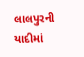લાલપુરની યાદીમાં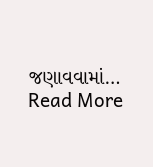જણાવવામાં…
Read More